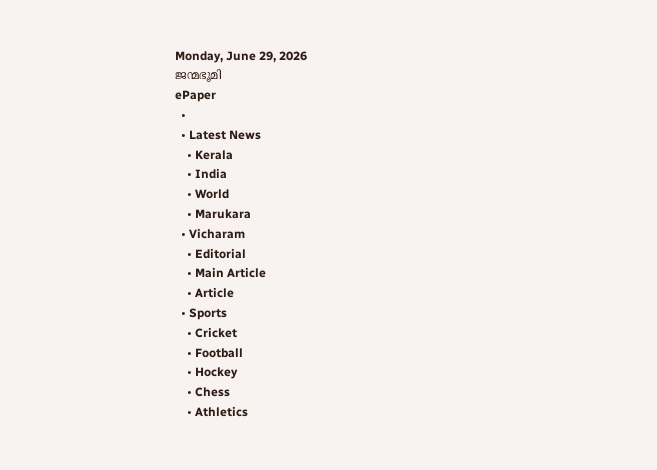Monday, June 29, 2026
ജന്മഭൂമി
ePaper
  •
  • Latest News
    • Kerala
    • India
    • World
    • Marukara
  • Vicharam
    • Editorial
    • Main Article
    • Article
  • Sports
    • Cricket
    • Football
    • Hockey
    • Chess
    • Athletics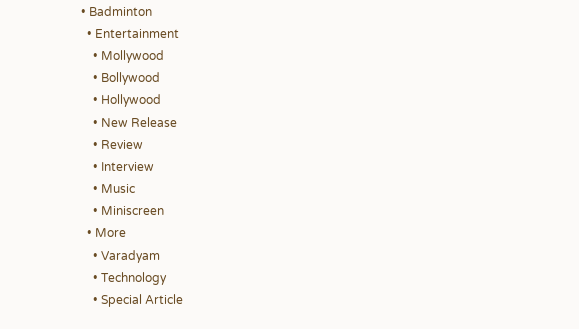• Badminton
  • Entertainment
    • Mollywood
    • Bollywood
    • Hollywood
    • New Release
    • Review
    • Interview
    • Music
    • Miniscreen
  • More
    • Varadyam
    • Technology
    • Special Article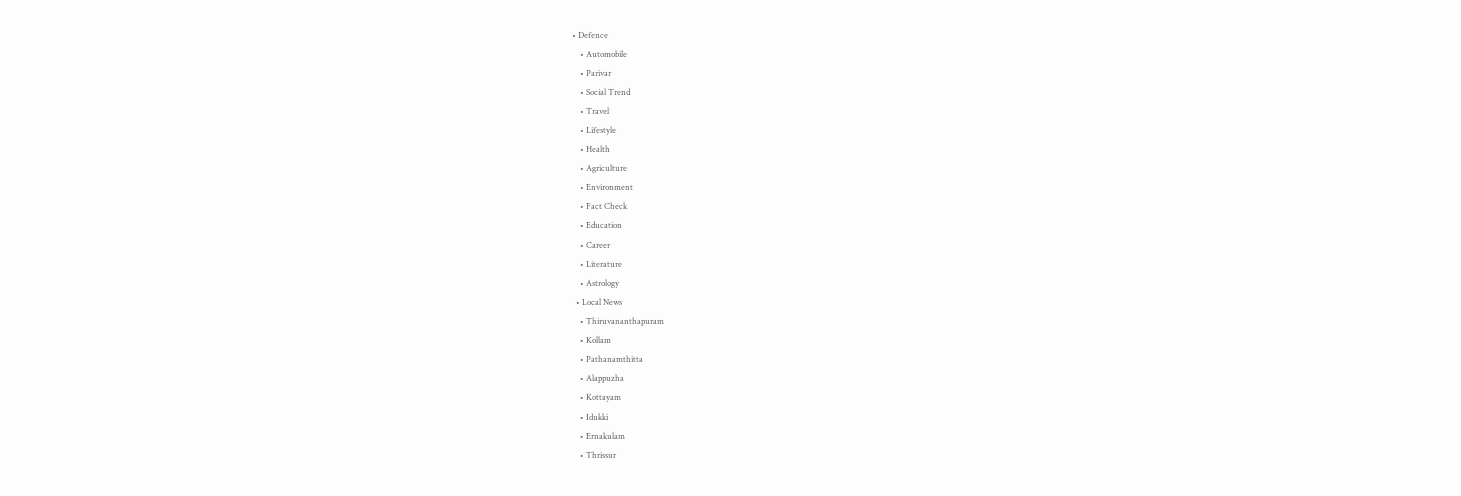• Defence
    • Automobile
    • Parivar
    • Social Trend
    • Travel
    • Lifestyle
    • Health
    • Agriculture
    • Environment
    • Fact Check
    • Education
    • Career
    • Literature
    • Astrology
  • Local News
    • Thiruvananthapuram
    • Kollam
    • Pathanamthitta
    • Alappuzha
    • Kottayam
    • Idukki
    • Ernakulam
    • Thrissur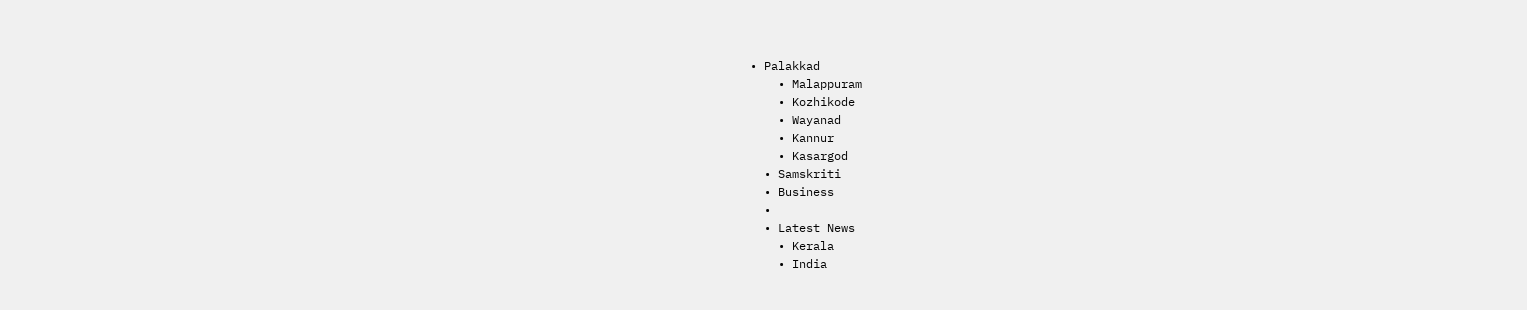• Palakkad
    • Malappuram
    • Kozhikode
    • Wayanad
    • Kannur
    • Kasargod
  • Samskriti
  • Business
  •
  • Latest News
    • Kerala
    • India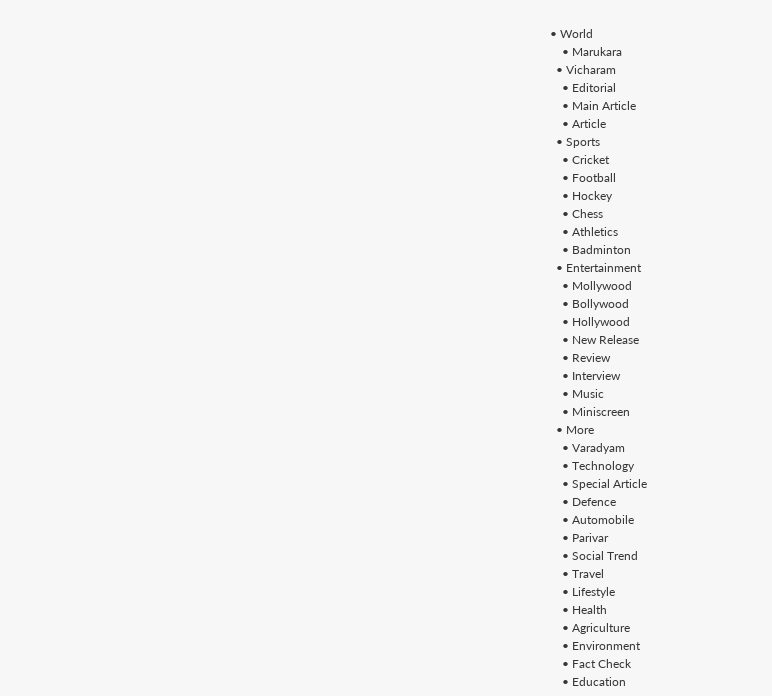• World
    • Marukara
  • Vicharam
    • Editorial
    • Main Article
    • Article
  • Sports
    • Cricket
    • Football
    • Hockey
    • Chess
    • Athletics
    • Badminton
  • Entertainment
    • Mollywood
    • Bollywood
    • Hollywood
    • New Release
    • Review
    • Interview
    • Music
    • Miniscreen
  • More
    • Varadyam
    • Technology
    • Special Article
    • Defence
    • Automobile
    • Parivar
    • Social Trend
    • Travel
    • Lifestyle
    • Health
    • Agriculture
    • Environment
    • Fact Check
    • Education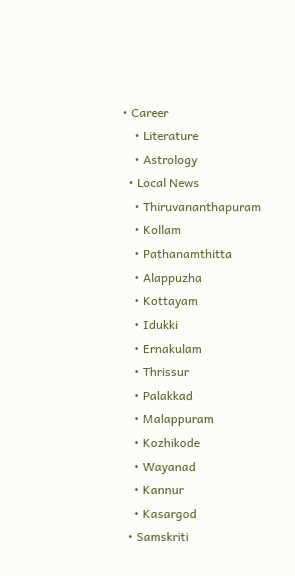• Career
    • Literature
    • Astrology
  • Local News
    • Thiruvananthapuram
    • Kollam
    • Pathanamthitta
    • Alappuzha
    • Kottayam
    • Idukki
    • Ernakulam
    • Thrissur
    • Palakkad
    • Malappuram
    • Kozhikode
    • Wayanad
    • Kannur
    • Kasargod
  • Samskriti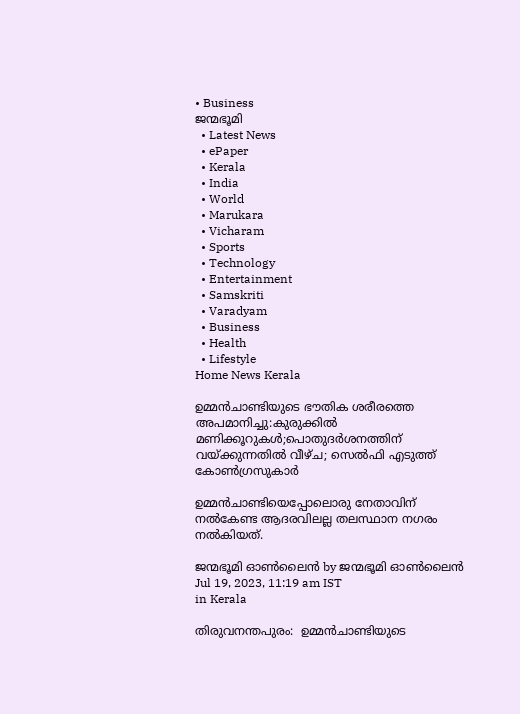• Business
ജന്മഭൂമി
  • Latest News
  • ePaper
  • Kerala
  • India
  • World
  • Marukara
  • Vicharam
  • Sports
  • Technology
  • Entertainment
  • Samskriti
  • Varadyam
  • Business
  • Health
  • Lifestyle
Home News Kerala

ഉമ്മന്‍ചാണ്ടിയുടെ ഭൗതിക ശരീരത്തെ അപമാനിച്ചു:കുരുക്കില്‍ മണിക്കൂറുകള്‍;പൊതുദര്‍ശനത്തിന് വയ്‌ക്കുന്നതില്‍ വീഴ്ച; സെല്‍ഫി എടുത്ത് കോണ്‍ഗ്രസുകാര്‍

ഉമ്മന്‍ചാണ്ടിയെപ്പോലൊരു നേതാവിന് നല്‍കേണ്ട ആദരവിലല്ല തലസ്ഥാന നഗരം നല്‍കിയത്.

ജന്മഭൂമി ഓണ്‍ലൈന്‍ by ജന്മഭൂമി ഓണ്‍ലൈന്‍
Jul 19, 2023, 11:19 am IST
in Kerala

തിരുവനന്തപുരം:  ഉമ്മന്‍ചാണ്ടിയുടെ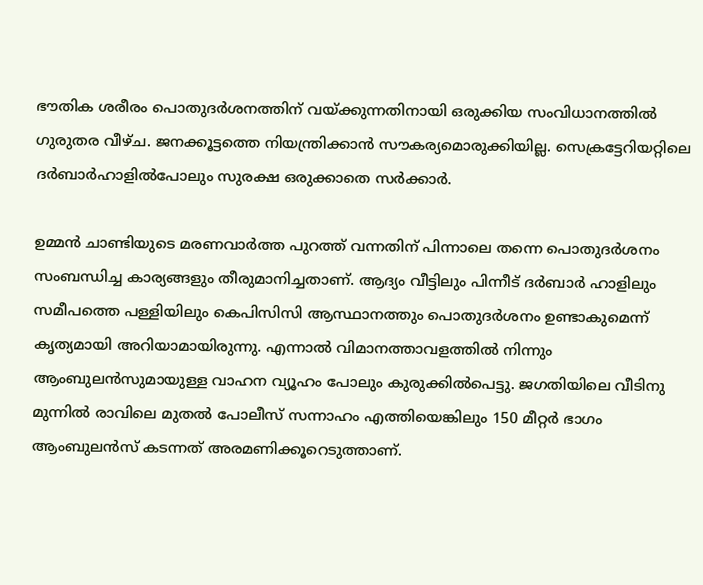ഭൗതിക ശരീരം പൊതുദര്‍ശനത്തിന് വയ്‌ക്കുന്നതിനായി ഒരുക്കിയ സംവിധാനത്തില്‍ ഗുരുതര വീഴ്ച. ജനക്കൂട്ടത്തെ നിയന്ത്രിക്കാന്‍ സൗകര്യമൊരുക്കിയില്ല. സെക്രട്ടേറിയറ്റിലെ ദര്‍ബാര്‍ഹാളില്‍പോലും സുരക്ഷ ഒരുക്കാതെ സര്‍ക്കാര്‍.

ഉമ്മന്‍ ചാണ്ടിയുടെ മരണവാര്‍ത്ത പുറത്ത് വന്നതിന് പിന്നാലെ തന്നെ പൊതുദര്‍ശനം സംബന്ധിച്ച കാര്യങ്ങളും തീരുമാനിച്ചതാണ്. ആദ്യം വീട്ടിലും പിന്നീട് ദര്‍ബാര്‍ ഹാളിലും സമീപത്തെ പള്ളിയിലും കെപിസിസി ആസ്ഥാനത്തും പൊതുദര്‍ശനം ഉണ്ടാകുമെന്ന് കൃത്യമായി അറിയാമായിരുന്നു. എന്നാല്‍ വിമാനത്താവളത്തില്‍ നിന്നും ആംബുലന്‍സുമായുള്ള വാഹന വ്യൂഹം പോലും കുരുക്കില്‍പെട്ടു. ജഗതിയിലെ വീടിനു മുന്നില്‍ രാവിലെ മുതല്‍ പോലീസ് സന്നാഹം എത്തിയെങ്കിലും 150 മീറ്റര്‍ ഭാഗം ആംബുലന്‍സ് കടന്നത് അരമണിക്കൂറെടുത്താണ്.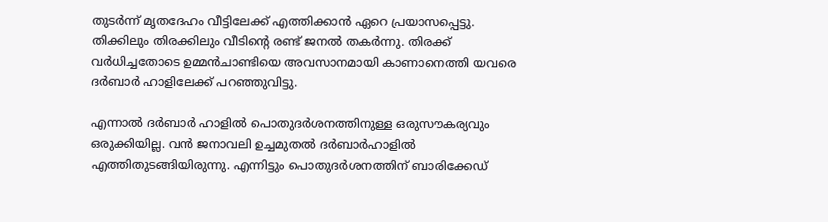തുടര്‍ന്ന് മൃതദേഹം വീട്ടിലേക്ക് എത്തിക്കാന്‍ ഏറെ പ്രയാസപ്പെട്ടു. തിക്കിലും തിരക്കിലും വീടിന്റെ രണ്ട് ജനല്‍ തകര്‍ന്നു. തിരക്ക് വര്‍ധിച്ചതോടെ ഉമ്മന്‍ചാണ്ടിയെ അവസാനമായി കാണാനെത്തി യവരെ ദര്‍ബാര്‍ ഹാളിലേക്ക് പറഞ്ഞുവിട്ടു.

എന്നാല്‍ ദര്‍ബാര്‍ ഹാളില്‍ പൊതുദര്‍ശനത്തിനുള്ള ഒരുസൗകര്യവും ഒരുക്കിയില്ല. വന്‍ ജനാവലി ഉച്ചമുതല്‍ ദര്‍ബാര്‍ഹാളില്‍ എത്തിതുടങ്ങിയിരുന്നു. എന്നിട്ടും പൊതുദര്‍ശനത്തിന് ബാരിക്കേഡ്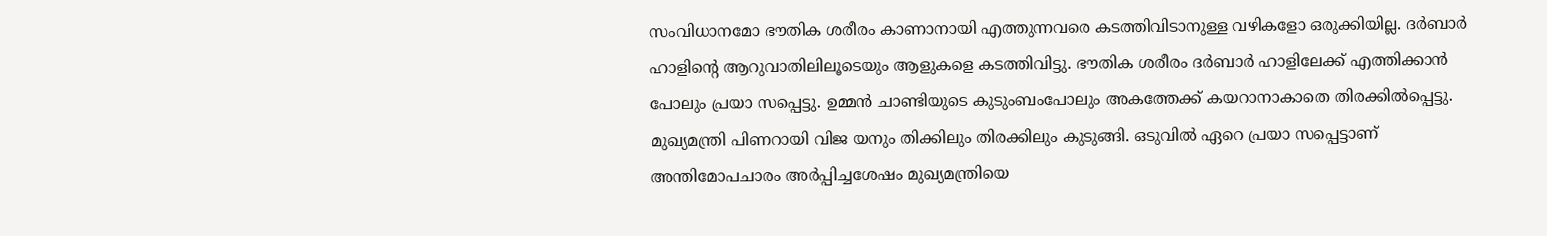സംവിധാനമോ ഭൗതിക ശരീരം കാണാനായി എത്തുന്നവരെ കടത്തിവിടാനുള്ള വഴികളോ ഒരുക്കിയില്ല. ദര്‍ബാര്‍ ഹാളിന്റെ ആറുവാതിലിലൂടെയും ആളുകളെ കടത്തിവിട്ടു. ഭൗതിക ശരീരം ദര്‍ബാര്‍ ഹാളിലേക്ക് എത്തിക്കാന്‍ പോലും പ്രയാ സപ്പെട്ടു. ഉമ്മന്‍ ചാണ്ടിയുടെ കുടുംബംപോലും അകത്തേക്ക് കയറാനാകാതെ തിരക്കില്‍പ്പെട്ടു. മുഖ്യമന്ത്രി പിണറായി വിജ യനും തിക്കിലും തിരക്കിലും കുടുങ്ങി. ഒടുവില്‍ ഏറെ പ്രയാ സപ്പെട്ടാണ് അന്തിമോപചാരം അര്‍പ്പിച്ചശേഷം മുഖ്യമന്ത്രിയെ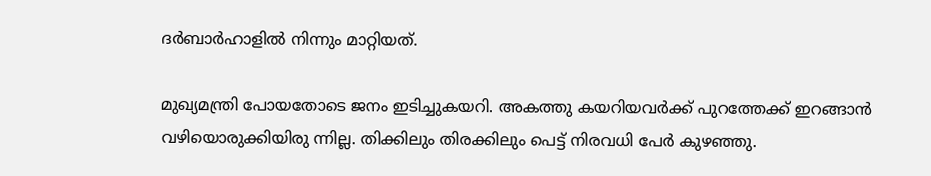ദര്‍ബാര്‍ഹാളില്‍ നിന്നും മാറ്റിയത്.

മുഖ്യമന്ത്രി പോയതോടെ ജനം ഇടിച്ചുകയറി. അകത്തു കയറിയവര്‍ക്ക് പുറത്തേക്ക് ഇറങ്ങാന്‍ വഴിയൊരുക്കിയിരു ന്നില്ല. തിക്കിലും തിരക്കിലും പെട്ട് നിരവധി പേര്‍ കുഴഞ്ഞു.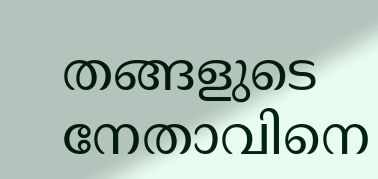തങ്ങളുടെ നേതാവിനെ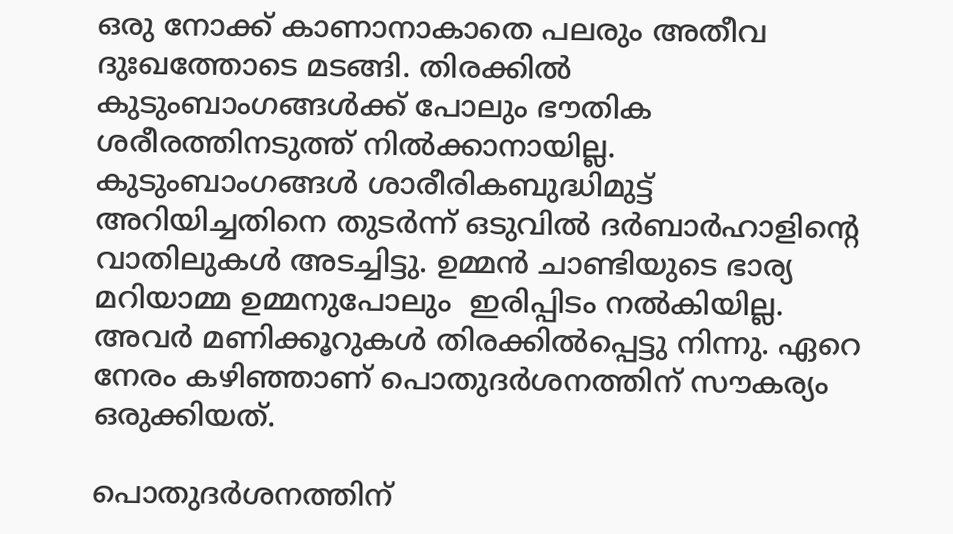ഒരു നോക്ക് കാണാനാകാതെ പലരും അതീവ ദുഃഖത്തോടെ മടങ്ങി. തിരക്കില്‍ കുടുംബാംഗങ്ങള്‍ക്ക് പോലും ഭൗതിക ശരീരത്തിനടുത്ത് നില്‍ക്കാനായില്ല. കുടുംബാംഗങ്ങള്‍ ശാരീരികബുദ്ധിമുട്ട് അറിയിച്ചതിനെ തുടര്‍ന്ന് ഒടുവില്‍ ദര്‍ബാര്‍ഹാളിന്റെ വാതിലുകള്‍ അടച്ചിട്ടു. ഉമ്മന്‍ ചാണ്ടിയുടെ ഭാര്യ മറിയാമ്മ ഉമ്മനുപോലും  ഇരിപ്പിടം നല്‍കിയില്ല. അവര്‍ മണിക്കൂറുകള്‍ തിരക്കില്‍പ്പെട്ടു നിന്നു. ഏറെ നേരം കഴിഞ്ഞാണ് പൊതുദര്‍ശനത്തിന് സൗകര്യം ഒരുക്കിയത്.

പൊതുദര്‍ശനത്തിന്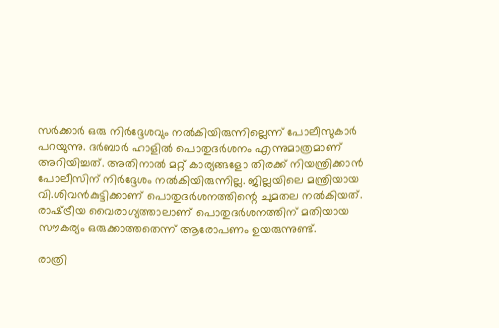സര്‍ക്കാര്‍ ഒരു നിര്‍ദ്ദേശവും നല്‍കിയിരുന്നില്ലെന്ന് പോലീസുകാര്‍ പറയുന്നു. ദര്‍ബാര്‍ ഹാളില്‍ പൊതുദര്‍ശനം എന്നുമാത്രമാണ് അറിയിച്ചത്. അതിനാല്‍ മറ്റ് കാര്യങ്ങളോ തിരക്ക് നിയന്ത്രിക്കാന്‍ പോലീസിന് നിര്‍ദ്ദേശം നല്‍കിയിരുന്നില്ല. ജില്ലയിലെ മന്ത്രിയായ വി.ശിവന്‍കുട്ടിക്കാണ് പൊതുദര്‍ശനത്തിന്റെ ചുമതല നല്‍കിയത്. രാഷ്‌ട്രീയ വൈരാഗ്യത്താലാണ് പൊതുദര്‍ശനത്തിന് മതിയായ സൗകര്യം ഒരുക്കാത്തതെന്ന് ആരോപണം ഉയരുന്നുണ്ട്.

രാത്രി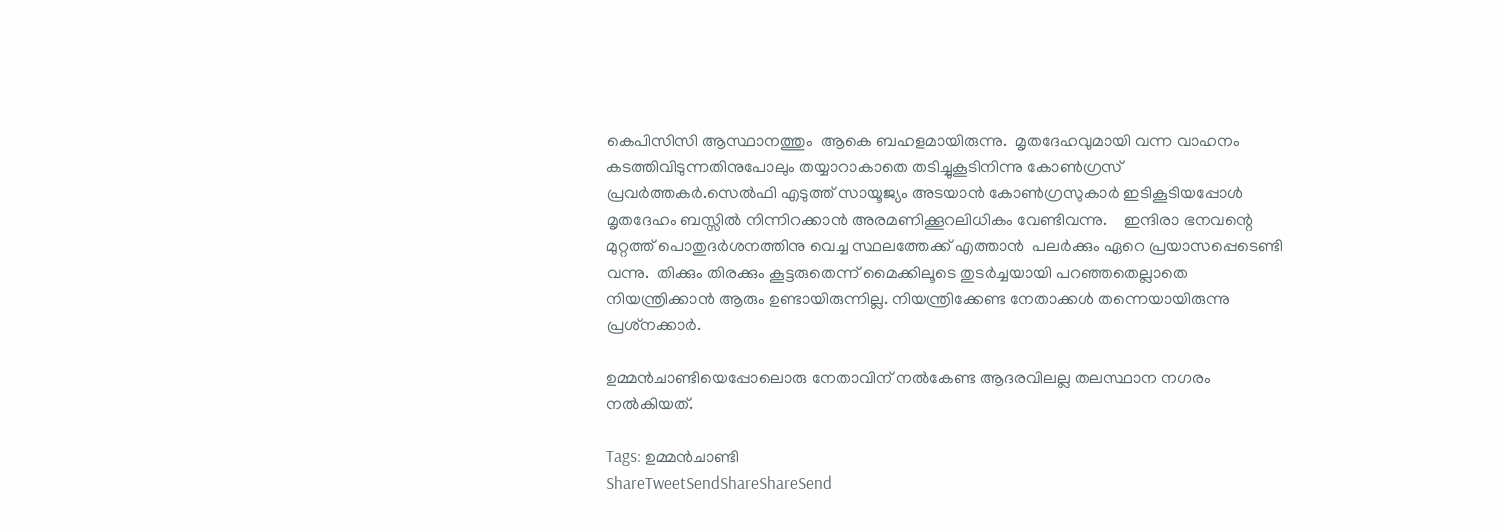കെപിസിസി ആസ്ഥാനത്തും  ആകെ ബഹളമായിരുന്നു.  മൃതദേഹവുമായി വന്ന വാഹനം കടത്തിവിടുന്നതിനുപോലും തയ്യാറാകാതെ തടിച്ചുകൂടിനിന്നു കോണ്‍ഗ്രസ് പ്രവര്‍ത്തകര്‍.സെല്‍ഫി എടുത്ത് സായൂജ്യം അടയാന്‍ കോണ്‍ഗ്രസുകാര്‍ ഇടികൂടിയപ്പോള്‍ മൃതദേഹം ബസ്സില്‍ നിന്നിറക്കാന്‍ അരമണിക്കൂറലിധികം വേണ്ടിവന്നു.    ഇന്ദിരാ ഭനവന്റെ മുറ്റത്ത് പൊതുദര്‍ശനത്തിനു വെച്ച സ്ഥലത്തേക്ക് എത്താന്‍  പലര്‍ക്കും ഏറെ പ്രയാസപ്പെടെണ്ടി വന്നു.  തിക്കും തിരക്കും കൂട്ടരുതെന്ന് മൈക്കിലൂടെ തുടര്‍ച്ചയായി പറഞ്ഞതെല്ലാതെ നിയന്ത്രിക്കാന്‍ ആരും ഉണ്ടായിരുന്നില്ല. നിയന്ത്രിക്കേണ്ട നേതാക്കള്‍ തന്നെയായിരുന്നു പ്രശ്‌നക്കാര്‍.

ഉമ്മന്‍ചാണ്ടിയെപ്പോലൊരു നേതാവിന് നല്‍കേണ്ട ആദരവിലല്ല തലസ്ഥാന നഗരം നല്‍കിയത്.

Tags: ഉമ്മന്‍ചാണ്ടി
ShareTweetSendShareShareSend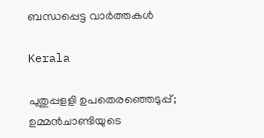ബന്ധപ്പെട്ട വാര്‍ത്തകള്‍

Kerala

പുതുപ്പളളി ഉപതെരഞ്ഞെടുപ്പ്; ഉമ്മന്‍ചാണ്ടിയുടെ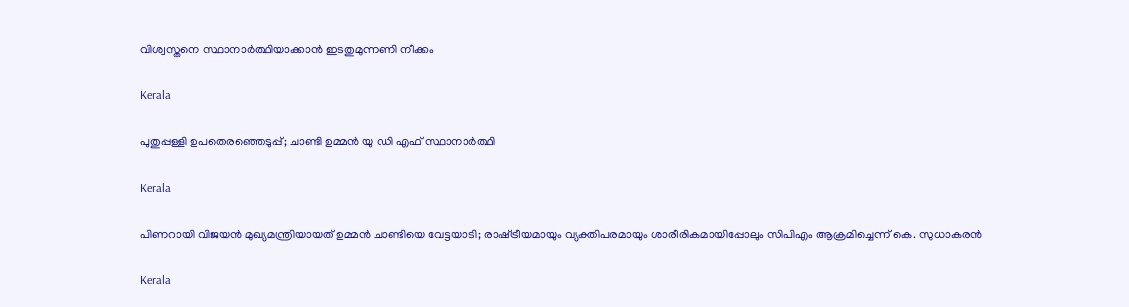വിശ്വസ്തനെ സ്ഥാനാര്‍ത്ഥിയാക്കാന്‍ ഇടതുമുന്നണി നീക്കം

Kerala

പുതുപ്പള്ളി ഉപതെരഞ്ഞെടുപ്പ്; ചാണ്ടി ഉമ്മന്‍ യു ഡി എഫ് സ്ഥാനാര്‍ത്ഥി

Kerala

പിണറായി വിജയന്‍ മുഖ്യമന്ത്രിയായത് ഉമ്മന്‍ ചാണ്ടിയെ വേട്ടയാടി; രാഷ്‌ട്രീയമായും വ്യക്തിപരമായും ശാരീരികമായിപ്പോലും സിപിഎം ആക്രമിച്ചെന്ന് കെ. സുധാകരന്‍

Kerala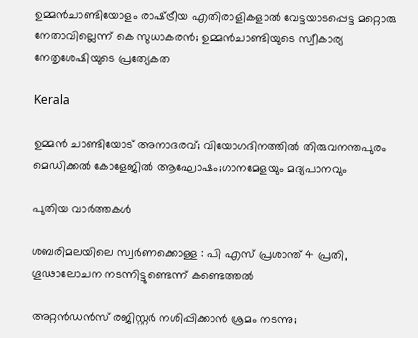ഉമ്മന്‍ചാണ്ടിയോളം രാഷ്‌ട്രീയ എതിരാളികളാല്‍ വേട്ടയാടപ്പെട്ട മറ്റൊരു നേതാവില്ലെന്ന് കെ സുധാകരന്‍; ഉമ്മന്‍ചാണ്ടിയുടെ സ്വീകാര്യ നേതൃശേഷിയുടെ പ്രത്യേകത

Kerala

ഉമ്മൻ ചാണ്ടിയോട് അനാദരവ്; വിയോഗദിനത്തിൽ തിരുവനന്തപുരം മെഡിക്കൽ കോളേജിൽ ആഘോഷം;ഗാനമേളയും മദ്യപാനവും

പുതിയ വാര്‍ത്തകള്‍

ശബരിമലയിലെ സ്വര്‍ണക്കൊള്ള : പി എസ് പ്രശാന്ത് 4 പ്രതി, ഗൂഢാലോചന നടന്നിട്ടുണ്ടെന്ന് കണ്ടെത്തല്‍

അറ്റൻഡൻസ് രജിസ്റ്റർ നശിപ്പിക്കാൻ ശ്രമം നടന്നു;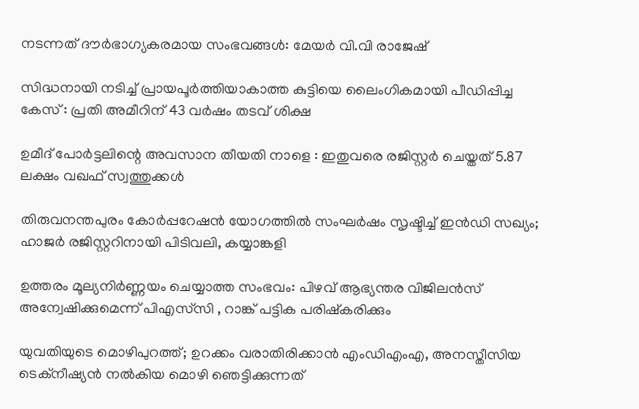നടന്നത് ദൗർഭാഗ്യകരമായ സംഭവങ്ങൾ: മേയർ വി.വി രാജേഷ്

സിദ്ധനായി നടിച്ച് പ്രായപൂർത്തിയാകാത്ത കുട്ടിയെ ലൈംഗികമായി പീഡിപ്പിച്ച കേസ് : പ്രതി അമീറിന് 43 വർഷം തടവ് ശിക്ഷ

ഉമീദ് പോർട്ടലിന്റെ അവസാന തീയതി നാളെ : ഇതുവരെ രജിസ്റ്റർ ചെയ്തത് 5.87 ലക്ഷം വഖഫ് സ്വത്തുക്കൾ

തിരുവനന്തപുരം കോർപ്പറേഷൻ യോഗത്തിൽ സംഘർഷം സൃഷ്ടിച്ച് ഇൻഡി സഖ്യം; ഹാജര്‍ രജിസ്റ്ററിനായി പിടിവലി, കയ്യാങ്കളി

ഉത്തരം മൂല്യനിർണ്ണയം ചെയ്യാത്ത സംഭവം: പിഴവ് ആഭ്യന്തര വിജിലൻസ് അന്വേഷിക്കുമെന്ന് പിഎസ്‌സി , റാങ്ക് പട്ടിക പരിഷ്‌കരിക്കും

യുവതിയുടെ മൊഴിപുറത്ത്; ഉറക്കം വരാതിരിക്കാന്‍ എംഡിഎംഎ, അനസ്തീസിയ ടെക്നീഷ്യന്‍ നൽകിയ മൊഴി ഞെട്ടിക്കുന്നത്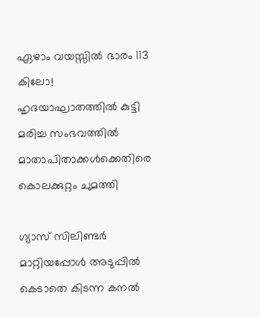ഏഴാം വയസ്സിൽ ഭാരം 113 കിലോ! ഹൃദയാഘാതത്തിൽ കുട്ടി മരിച്ച സംഭവത്തിൽ മാതാപിതാക്കൾക്കെതിരെ കൊലക്കുറ്റം ചുമത്തി

ഗ്യാസ് സിലിണ്ടർ മാറ്റിയപ്പോൾ അടുപ്പിൽ കെടാതെ കിടന്ന കനൽ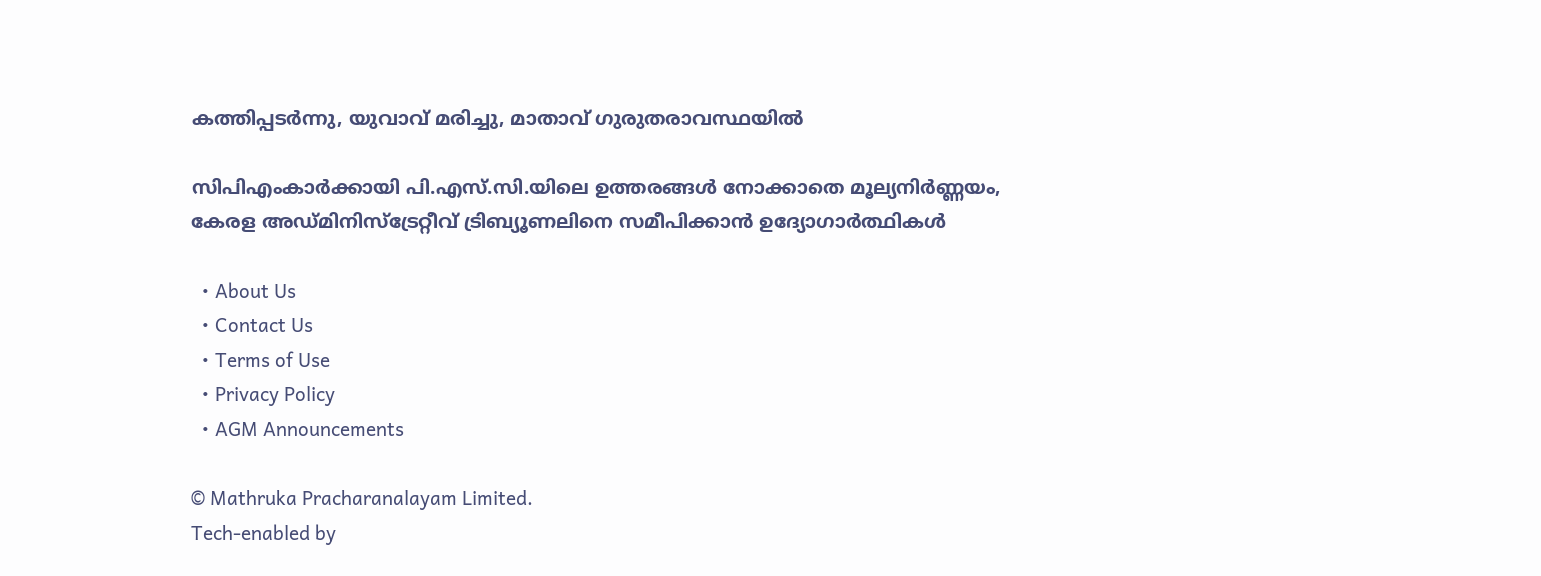കത്തിപ്പടർന്നു, യുവാവ് മരിച്ചു, മാതാവ് ഗുരുതരാവസ്ഥയിൽ

സിപിഎംകാർക്കായി പി.എസ്.സി.യിലെ ഉത്തരങ്ങൾ നോക്കാതെ മൂല്യനിര്‍ണ്ണയം, കേരള അഡ്മിനിസ്ട്രേറ്റീവ് ട്രിബ്യൂണലിനെ സമീപിക്കാൻ ഉദ്യോഗാർത്ഥികൾ

  • About Us
  • Contact Us
  • Terms of Use
  • Privacy Policy
  • AGM Announcements

© Mathruka Pracharanalayam Limited.
Tech-enabled by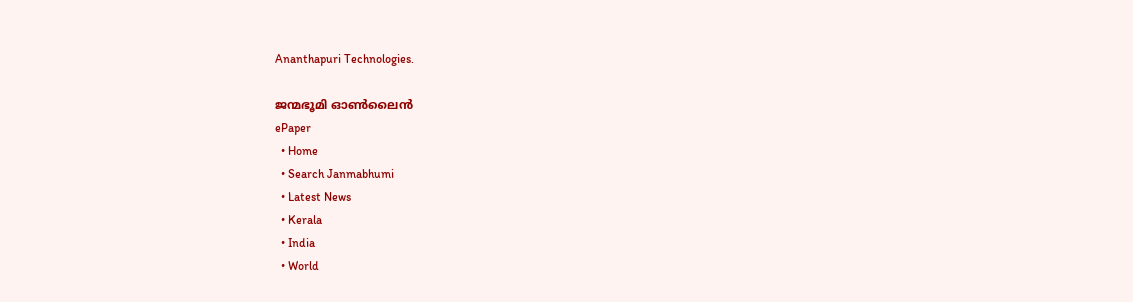Ananthapuri Technologies.

ജന്മഭൂമി ഓണ്‍ലൈന്‍
ePaper
  • Home
  • Search Janmabhumi
  • Latest News
  • Kerala
  • India
  • World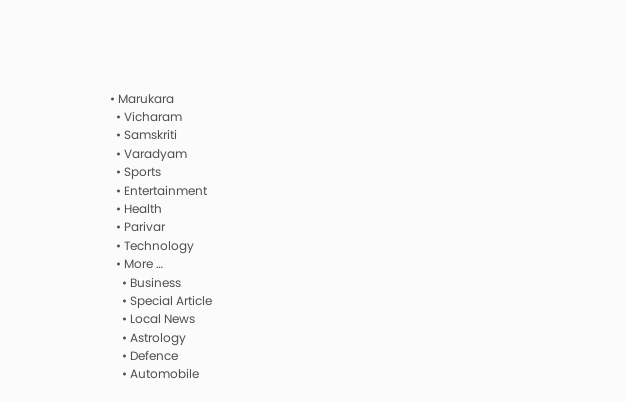• Marukara
  • Vicharam
  • Samskriti
  • Varadyam
  • Sports
  • Entertainment
  • Health
  • Parivar
  • Technology
  • More …
    • Business
    • Special Article
    • Local News
    • Astrology
    • Defence
    • Automobile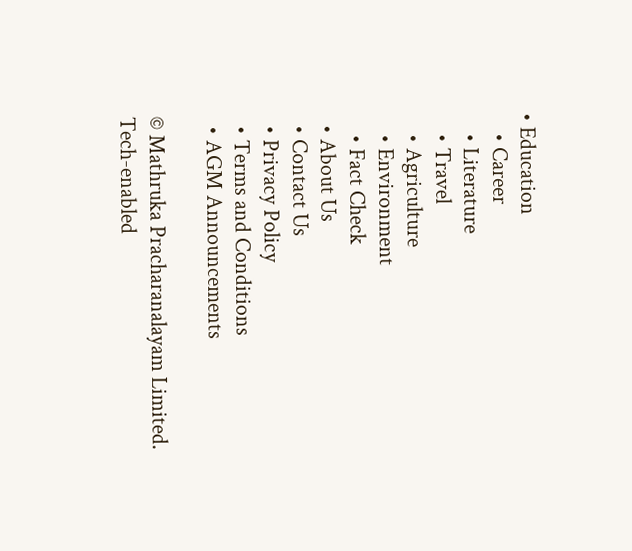• Education
    • Career
    • Literature
    • Travel
    • Agriculture
    • Environment
    • Fact Check
  • About Us
  • Contact Us
  • Privacy Policy
  • Terms and Conditions
  • AGM Announcements

© Mathruka Pracharanalayam Limited.
Tech-enabled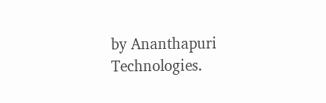by Ananthapuri Technologies.